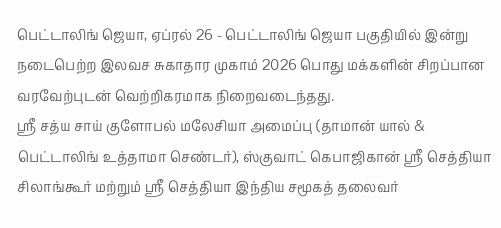பெட்டாலிங் ஜெயா, ஏப்ரல் 26 - பெட்டாலிங் ஜெயா பகுதியில் இன்று நடைபெற்ற இலவச சுகாதார முகாம் 2026 பொது மக்களின் சிறப்பான வரவேற்புடன் வெற்றிகரமாக நிறைவடைந்தது.
ஸ்ரீ சத்ய சாய் குளோபல் மலேசியா அமைப்பு (தாமான் யால் & பெட்டாலிங் உத்தாமா செண்டர்), ஸ்குவாட் கெபாஜிகான் ஶ்ரீ செத்தியா சிலாங்கூர் மற்றும் ஶ்ரீ செத்தியா இந்திய சமூகத் தலைவர்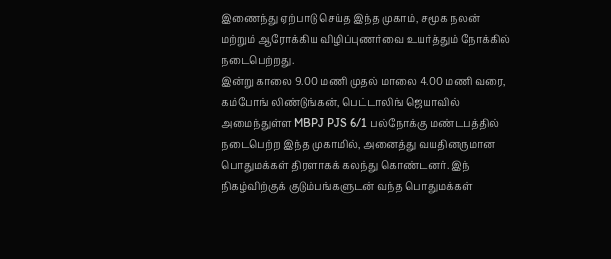இணைந்து ஏற்பாடு செய்த இந்த முகாம், சமூக நலன் மற்றும் ஆரோக்கிய விழிப்புணர்வை உயர்த்தும் நோக்கில் நடைபெற்றது.
இன்று காலை 9.00 மணி முதல் மாலை 4.00 மணி வரை, கம்போங் லிண்டுங்கன், பெட்டாலிங் ஜெயாவில் அமைந்துள்ள MBPJ PJS 6/1 பல்நோக்கு மண்டபத்தில் நடைபெற்ற இந்த முகாமில், அனைத்து வயதினருமான பொதுமக்கள் திரளாகக் கலந்து கொண்டனர். இந் நிகழ்விற்குக் குடும்பங்களுடன் வந்த பொதுமக்கள்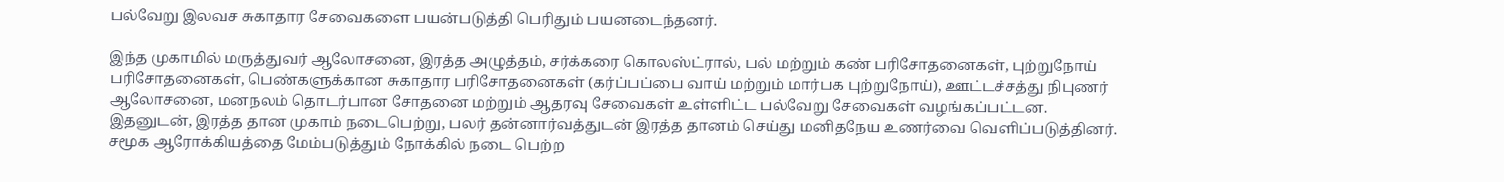பல்வேறு இலவச சுகாதார சேவைகளை பயன்படுத்தி பெரிதும் பயனடைந்தனர்.

இந்த முகாமில் மருத்துவர் ஆலோசனை, இரத்த அழுத்தம், சர்க்கரை கொலஸ்ட்ரால், பல் மற்றும் கண் பரிசோதனைகள், புற்றுநோய் பரிசோதனைகள், பெண்களுக்கான சுகாதார பரிசோதனைகள் (கர்ப்பப்பை வாய் மற்றும் மார்பக புற்றுநோய்), ஊட்டச்சத்து நிபுணர் ஆலோசனை, மனநலம் தொடர்பான சோதனை மற்றும் ஆதரவு சேவைகள் உள்ளிட்ட பல்வேறு சேவைகள் வழங்கப்பட்டன.
இதனுடன், இரத்த தான முகாம் நடைபெற்று, பலர் தன்னார்வத்துடன் இரத்த தானம் செய்து மனிதநேய உணர்வை வெளிப்படுத்தினர்.
சமூக ஆரோக்கியத்தை மேம்படுத்தும் நோக்கில் நடை பெற்ற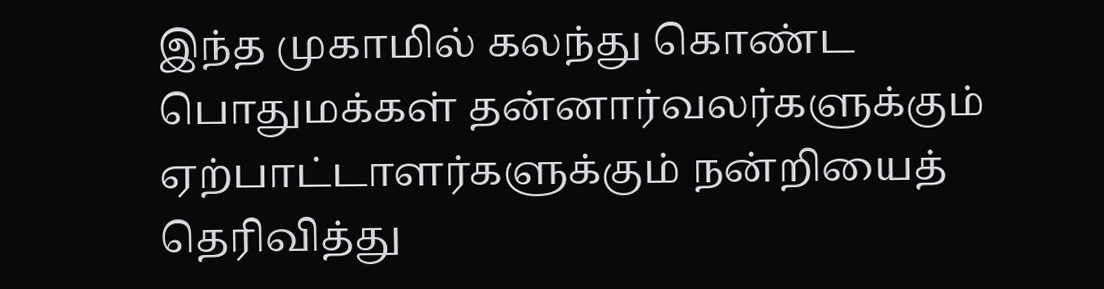இந்த முகாமில் கலந்து கொண்ட பொதுமக்கள் தன்னார்வலர்களுக்கும் ஏற்பாட்டாளர்களுக்கும் நன்றியைத் தெரிவித்து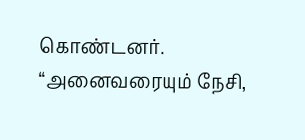கொண்டனர்.
“அனைவரையும் நேசி,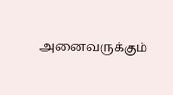அனைவருக்கும்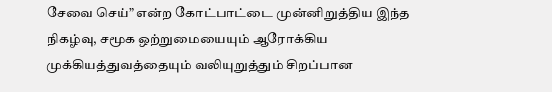சேவை செய்” என்ற கோட்பாட்டை முன்னிறுத்திய இந்த நிகழ்வு, சமூக ஒற்றுமையையும் ஆரோக்கிய முக்கியத்துவத்தையும் வலியுறுத்தும் சிறப்பான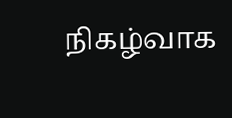நிகழ்வாக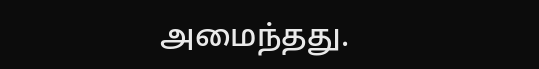அமைந்தது.